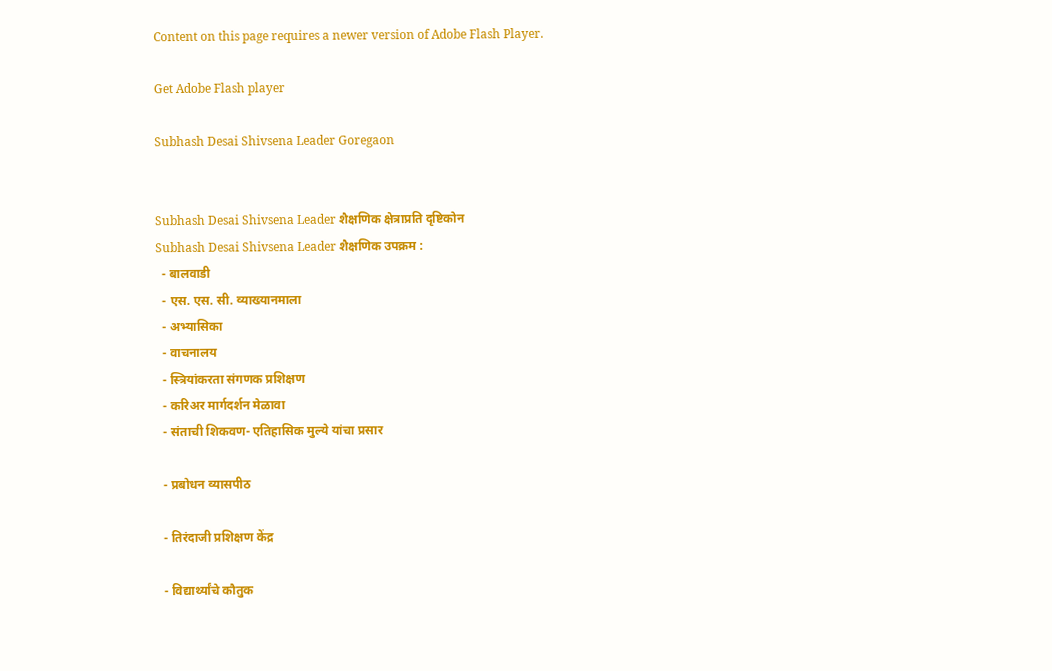Content on this page requires a newer version of Adobe Flash Player.

Get Adobe Flash player

Subhash Desai Shivsena Leader Goregaon


Subhash Desai Shivsena Leader शैक्षणिक क्षेत्राप्रति दृष्टिकोन
Subhash Desai Shivsena Leader शैक्षणिक उपक्रम :
  - बालवाडी
  - एस. एस. सी. व्याख्यानमाला
  - अभ्यासिका
  - वाचनालय
  - स्त्रियांकरता संगणक प्रशिक्षण
  - करिअर मार्गदर्शन मेळावा
  - संताची शिकवण- एतिहासिक मुल्ये यांचा प्रसार

  - प्रबोधन व्यासपीठ

  - तिरंदाजी प्रशिक्षण केंद्र

  - विद्यार्थ्यांचे कौतुक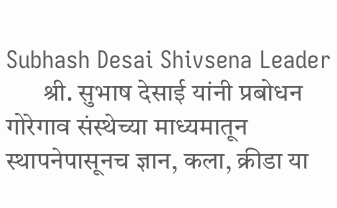Subhash Desai Shivsena Leader
       श्री. सुभाष देसाई यांनी प्रबोधन गोरेगाव संस्थेच्या माध्यमातून स्थापनेपासूनच ज्ञान, कला, क्रीडा या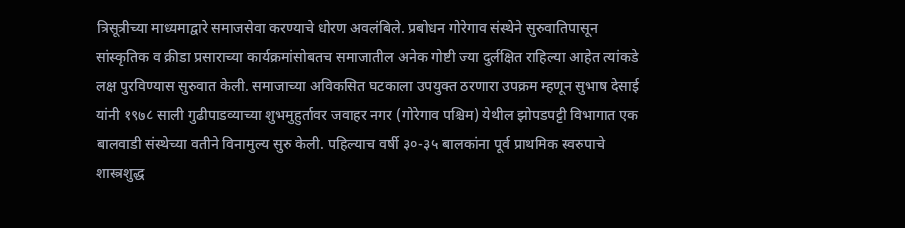त्रिसूत्रीच्या माध्यमाद्वारे समाजसेवा करण्याचे धोरण अवलंबिले. प्रबोधन गोरेगाव संस्थेने सुरुवातिपासून सांस्कृतिक व क्रीडा प्रसाराच्या कार्यक्रमांसोबतच समाजातील अनेक गोष्टी ज्या दुर्लक्षित राहिल्या आहेत त्यांकडे लक्ष पुरविण्यास सुरुवात केली. समाजाच्या अविकसित घटकाला उपयुक्‍त ठरणारा उपक्रम म्हणून सुभाष देसाई यांनी १९७८ साली गुढीपाडव्याच्या शुभमुहुर्तावर जवाहर नगर (गोरेगाव पश्चिम) येथील झोपडपट्टी विभागात एक बालवाडी संस्थेच्या वतीने विनामुल्य सुरु केली. पहिल्याच वर्षी ३०-३५ बालकांना पूर्व प्राथमिक स्वरुपाचे शास्त्रशुद्ध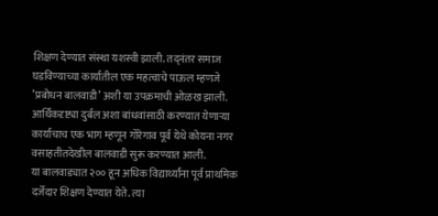शिक्षण देण्यात संस्था यशस्वी झाली. तद्‌नंतर समाज घडविण्याच्या कार्यातील एक महत्वाचे पाऊल म्हणजे ’प्रबोधन बालवाडी’ अशी या उपक्रमाची ओळख झाली.
आर्थिकदृष्ट्या दुर्बल अशा बांधवांसाठी करण्यात येणार्‍या कार्याचाच एक भाग म्हणून गोरेगाव पूर्व येथे कोयना नगर वसाहतीतदेखील बालवाडी सुरू करण्यात आली.
या बालवाड्यात २०० हून अधिक विद्यार्थ्यांना पूर्व प्राथमिक दर्जेदार शिक्षण देण्यात येते. त्या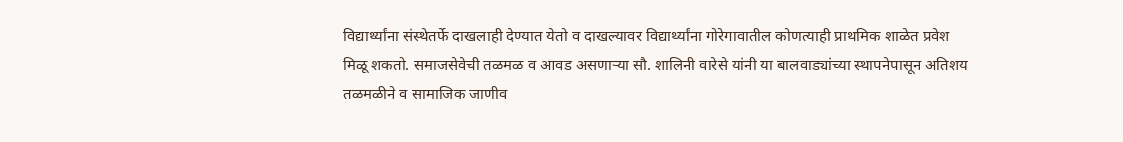विद्यार्थ्यांना संस्थेतर्फे दाखलाही देण्यात येतो व दाखल्यावर विद्यार्थ्यांना गोरेगावातील कोणत्याही प्राथमिक शाळेत प्रवेश मिळू शकतो. समाजसेवेची तळमळ व आवड असणार्‍या सौ. शालिनी वारेसे यांनी या बालवाड्यांच्या स्थापनेपासून अतिशय तळमळीने व सामाजिक जाणीव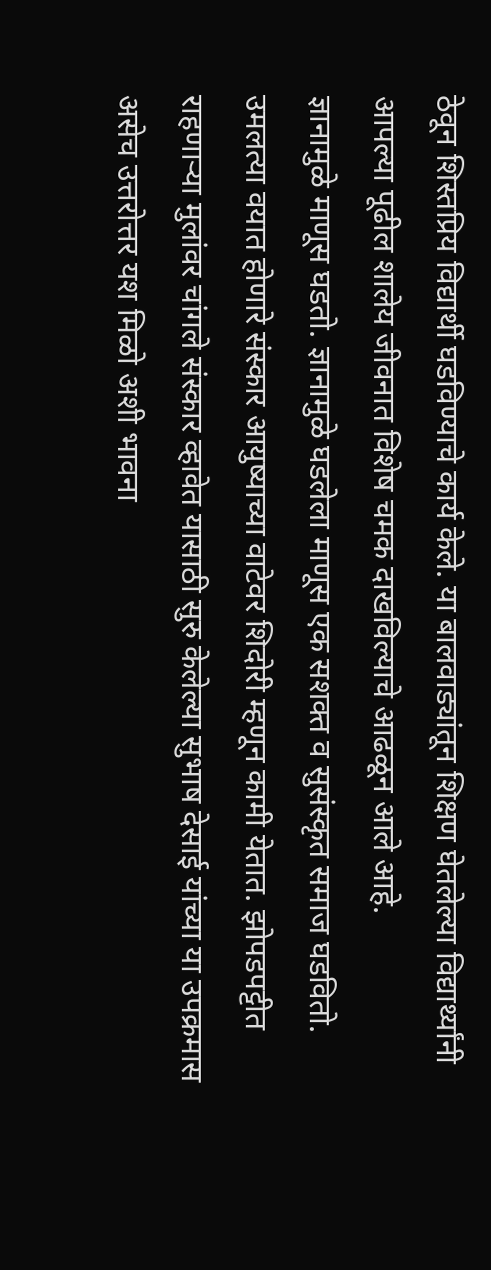ठेवून शिस्तप्रिय विद्यार्थी घडविण्याचे कार्य केले. या बालवाड्यांतून शिक्षण घेतलेल्या विद्यार्थ्यांनी आपल्या पूढील शालेय जीवनात विशेष चमक दाखविल्याचे आढळून आले आहे.
ज्ञानामुळे माणूस घडतो. ज्ञानामुळे घडलेला माणूस एक सशक्‍त व सुसंस्कृत समाज घडवितो. उमलत्या वयात होणारे संस्कार आयुष्याच्या वाटेवर शिदोरी म्हणून कामी येतात. झोपडपट्टीत राहणार्‍या मुलांवर चांगले संस्कार व्हावेत यासाठी सुरु केलेल्या सुभाष देसाई यांच्या या उपक्रमास असेच उत्तरोत्तर यश मिळो अशी भावना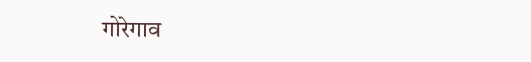गोरेगाव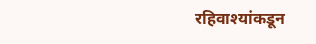रहिवाश्यांकडून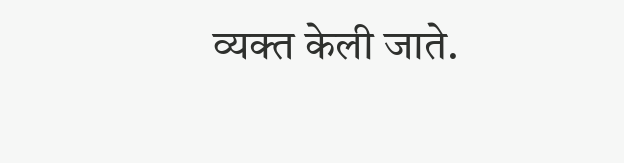व्यक्त केली जाते.